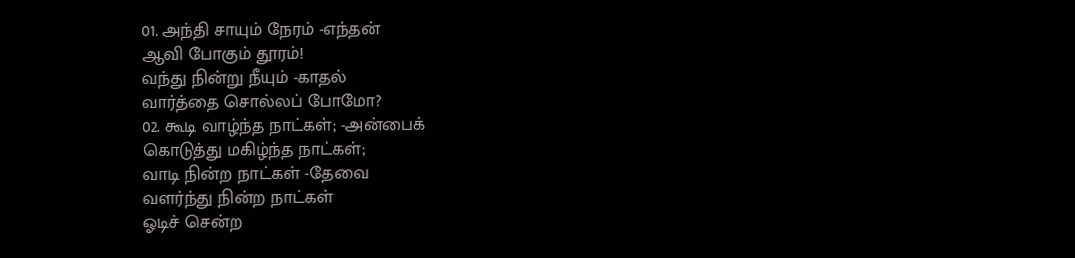01. அந்தி சாயும் நேரம் -எந்தன்
ஆவி போகும் தூரம்!
வந்து நின்று நீயும் -காதல்
வார்த்தை சொல்லப் போமோ?
02. கூடி வாழ்ந்த நாட்கள்; -அன்பைக்
கொடுத்து மகிழ்ந்த நாட்கள்;
வாடி நின்ற நாட்கள் -தேவை
வளர்ந்து நின்ற நாட்கள்
ஓடிச் சென்ற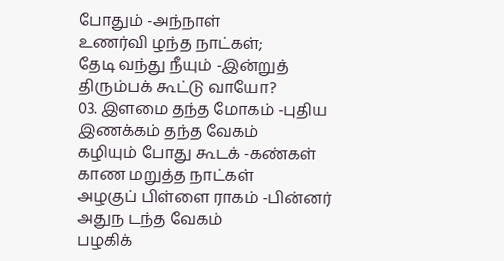போதும் -அந்நாள்
உணர்வி ழந்த நாட்கள்;
தேடி வந்து நீயும் -இன்றுத்
திரும்பக் கூட்டு வாயோ?
03. இளமை தந்த மோகம் -புதிய
இணக்கம் தந்த வேகம்
கழியும் போது கூடக் -கண்கள்
காண மறுத்த நாட்கள்
அழகுப் பிள்ளை ராகம் -பின்னர்
அதுந டந்த வேகம்
பழகிக்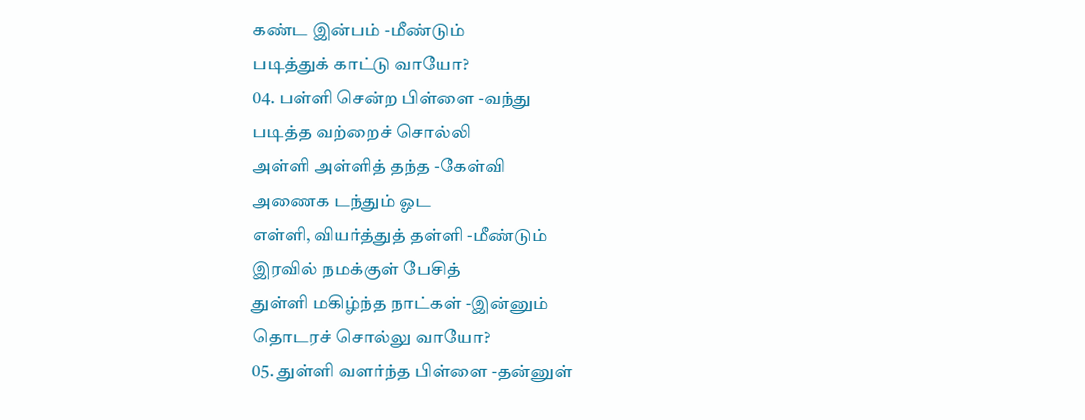கண்ட இன்பம் -மீண்டும்
படித்துக் காட்டு வாயோ?
04. பள்ளி சென்ற பிள்ளை -வந்து
படித்த வற்றைச் சொல்லி
அள்ளி அள்ளித் தந்த -கேள்வி
அணைக டந்தும் ஓட
எள்ளி, வியர்த்துத் தள்ளி -மீண்டும்
இரவில் நமக்குள் பேசித்
துள்ளி மகிழ்ந்த நாட்கள் -இன்னும்
தொடரச் சொல்லு வாயோ?
05. துள்ளி வளர்ந்த பிள்ளை -தன்னுள்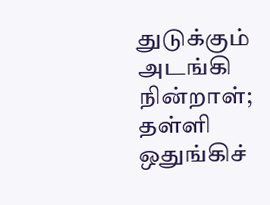துடுக்கும் அடங்கி நின்றாள்;
தள்ளி ஒதுங்கிச்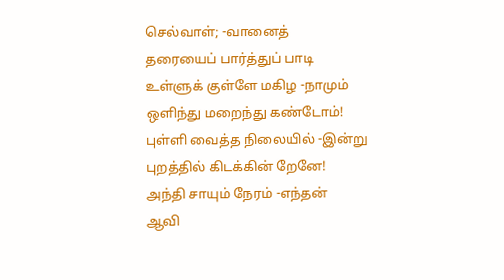செல்வாள்; -வானைத்
தரையைப் பார்த்துப் பாடி
உள்ளுக் குள்ளே மகிழ -நாமும்
ஒளிந்து மறைந்து கண்டோம்!
புள்ளி வைத்த நிலையில் -இன்று
புறத்தில் கிடக்கின் றேனே!
அந்தி சாயும் நேரம் -எந்தன்
ஆவி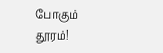போகும் தூரம்!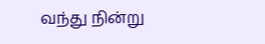வந்து நின்று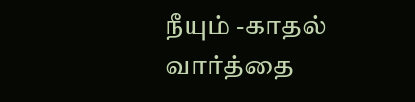நீயும் -காதல்
வார்த்தை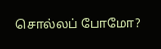சொல்லப் போமோ?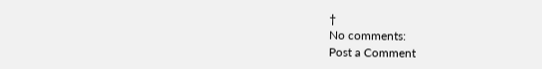†
No comments:
Post a Comment